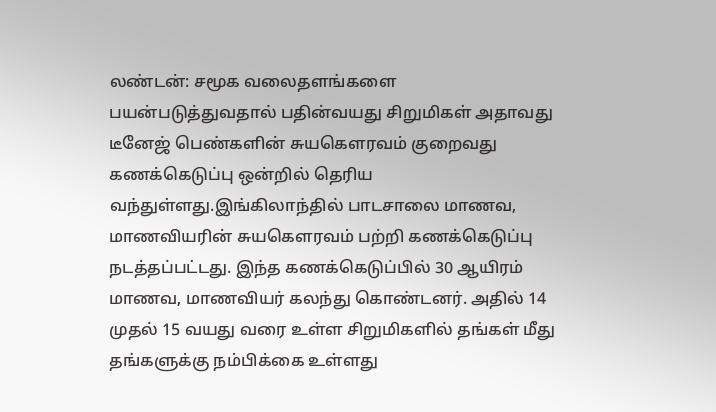லண்டன்: சமூக வலைதளங்களை பயன்படுத்துவதால் பதின்வயது சிறுமிகள் அதாவது டீனேஜ் பெண்களின் சுயகௌரவம் குறைவது கணக்கெடுப்பு ஒன்றில் தெரிய வந்துள்ளது.இங்கிலாந்தில் பாடசாலை மாணவ, மாணவியரின் சுயகௌரவம் பற்றி கணக்கெடுப்பு நடத்தப்பட்டது. இந்த கணக்கெடுப்பில் 30 ஆயிரம் மாணவ, மாணவியர் கலந்து கொண்டனர். அதில் 14 முதல் 15 வயது வரை உள்ள சிறுமிகளில் தங்கள் மீது தங்களுக்கு நம்பிக்கை உள்ளது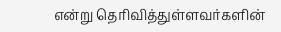என்று தெரிவித்துள்ளவர்களின்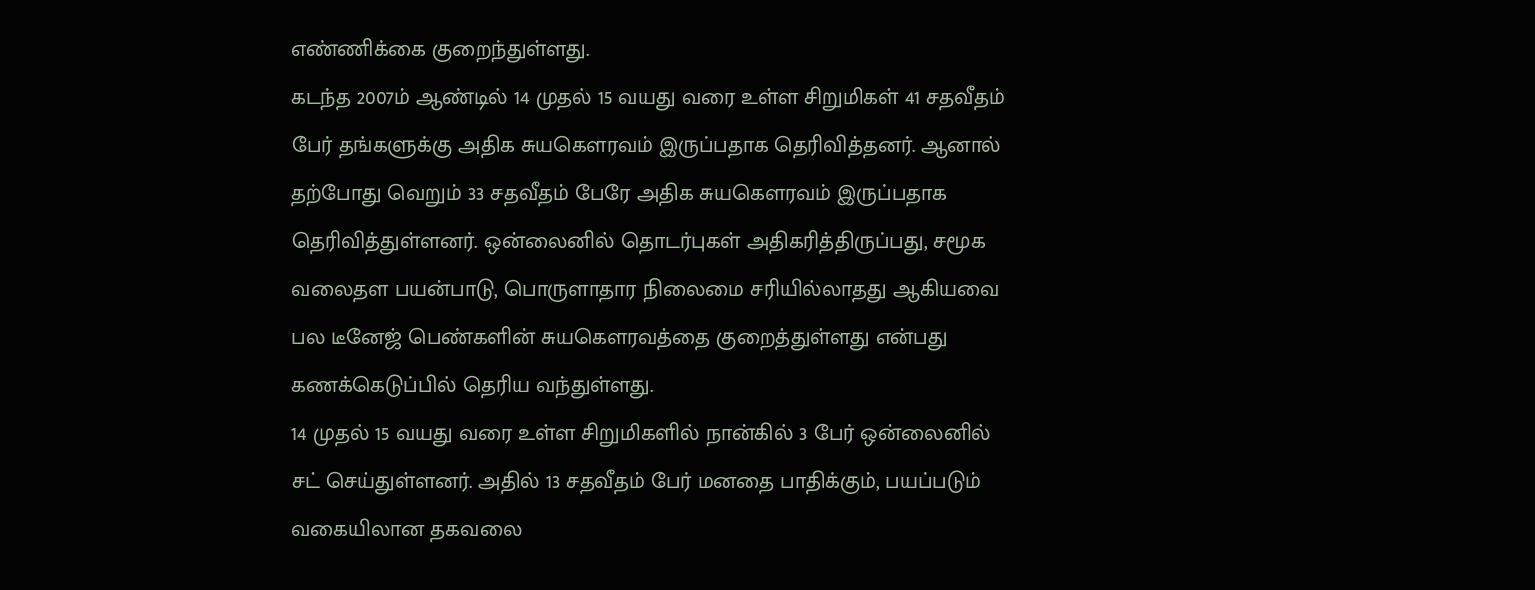எண்ணிக்கை குறைந்துள்ளது.
கடந்த 2007ம் ஆண்டில் 14 முதல் 15 வயது வரை உள்ள சிறுமிகள் 41 சதவீதம் பேர் தங்களுக்கு அதிக சுயகௌரவம் இருப்பதாக தெரிவித்தனர். ஆனால் தற்போது வெறும் 33 சதவீதம் பேரே அதிக சுயகௌரவம் இருப்பதாக தெரிவித்துள்ளனர். ஒன்லைனில் தொடர்புகள் அதிகரித்திருப்பது, சமூக வலைதள பயன்பாடு, பொருளாதார நிலைமை சரியில்லாதது ஆகியவை பல டீனேஜ் பெண்களின் சுயகௌரவத்தை குறைத்துள்ளது என்பது கணக்கெடுப்பில் தெரிய வந்துள்ளது.
14 முதல் 15 வயது வரை உள்ள சிறுமிகளில் நான்கில் 3 பேர் ஒன்லைனில் சட் செய்துள்ளனர். அதில் 13 சதவீதம் பேர் மனதை பாதிக்கும், பயப்படும் வகையிலான தகவலை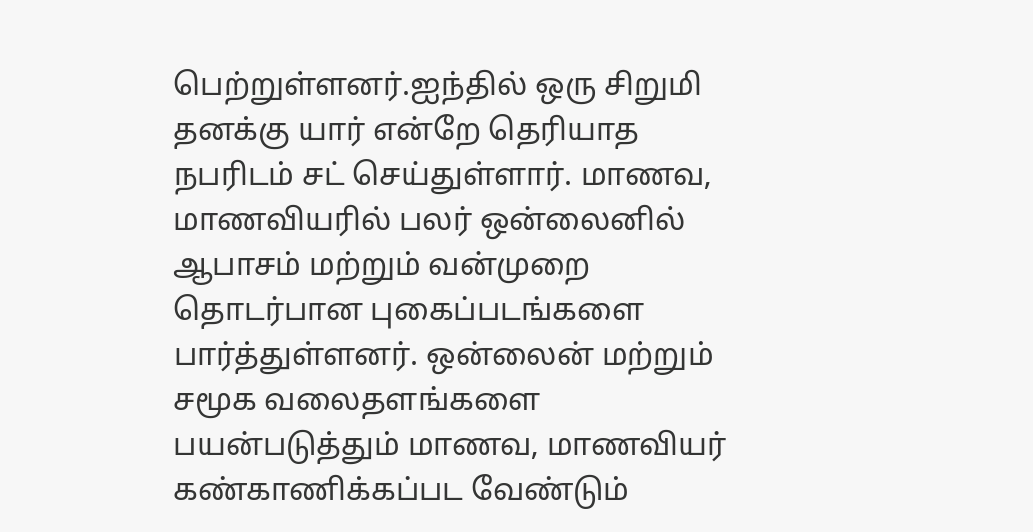பெற்றுள்ளனர்.ஐந்தில் ஒரு சிறுமி தனக்கு யார் என்றே தெரியாத நபரிடம் சட் செய்துள்ளார். மாணவ, மாணவியரில் பலர் ஒன்லைனில் ஆபாசம் மற்றும் வன்முறை தொடர்பான புகைப்படங்களை பார்த்துள்ளனர். ஒன்லைன் மற்றும் சமூக வலைதளங்களை பயன்படுத்தும் மாணவ, மாணவியர் கண்காணிக்கப்பட வேண்டும்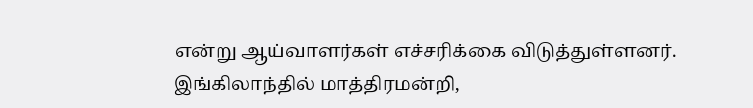என்று ஆய்வாளர்கள் எச்சரிக்கை விடுத்துள்ளனர்.
இங்கிலாந்தில் மாத்திரமன்றி,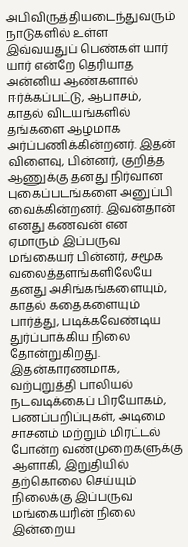அபிவிருத்தியடைந்துவரும் நாடுகளில் உள்ள இவ்வயதுப் பெண்கள் யார் யார் என்றே தெரியாத அன்னிய ஆண்களால் ஈர்க்கப்பட்டு, ஆபாசம், காதல் விடயங்களில் தங்களை ஆழமாக அர்ப்பணிக்கின்றனர். இதன் விளைவு, பின்னர், குறித்த ஆணுக்கு தனது நிர்வான புகைப்படங்களை அனுப்பி வைக்கின்றனர். இவன்தான் எனது கணவன் என ஏமாரும் இப்பருவ மங்கையர் பின்னர், சமூக வலைத்தளங்களிலேயே தனது அசிங்கங்களையும், காதல் கதைகளையும் பார்த்து, படிக்கவேண்டிய துர்ப்பாக்கிய நிலை தோன்றுகிறது.
இதன்காரணமாக, வற்புறுத்தி பாலியல் நடவடிக்கைப் பிரயோகம், பணப்பறிப்புகள், அடிமை சாசனம் மற்றும் மிரட்டல் போன்ற வண்முறைகளுக்கு ஆளாகி, இறுதியில் தற்கொலை செய்யும் நிலைக்கு இப்பருவ மங்கையரின் நிலை இன்றைய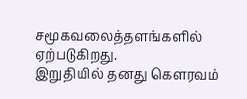சமூகவலைத்தளங்களில் ஏற்படுகிறது.
இறுதியில் தனது கௌரவம்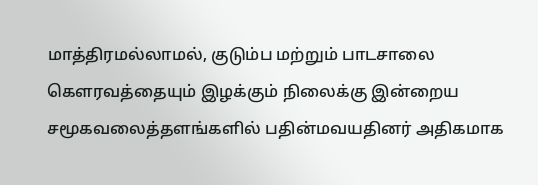மாத்திரமல்லாமல், குடும்ப மற்றும் பாடசாலை கௌரவத்தையும் இழக்கும் நிலைக்கு இன்றைய சமூகவலைத்தளங்களில் பதின்மவயதினர் அதிகமாக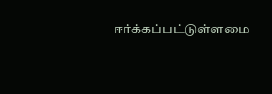ஈர்க்கப்பட்டுள்ளமை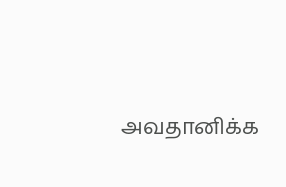அவதானிக்க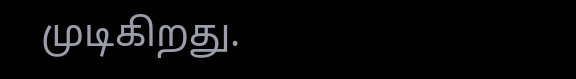முடிகிறது.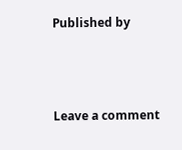Published by



Leave a comment